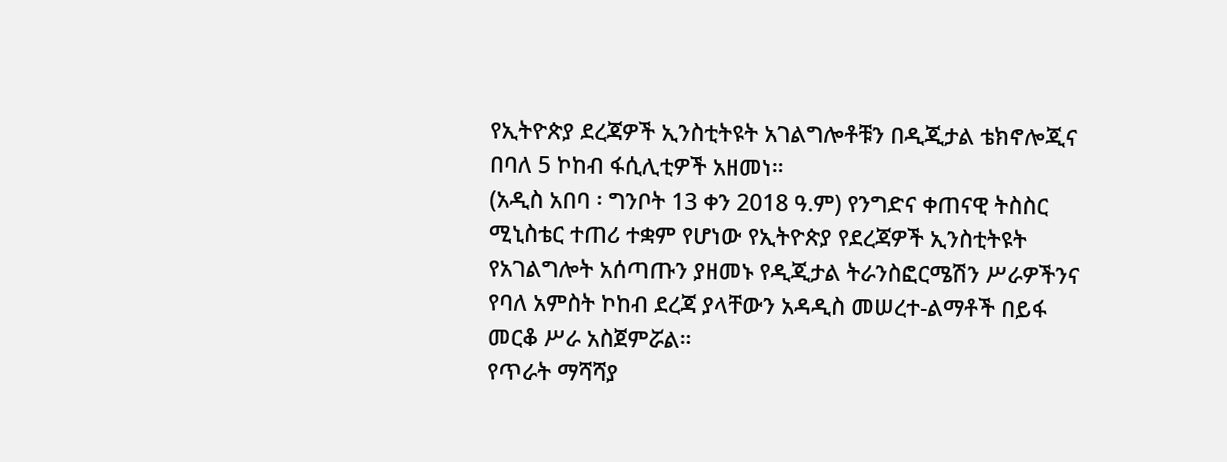የኢትዮጵያ ደረጃዎች ኢንስቲትዩት አገልግሎቶቹን በዲጂታል ቴክኖሎጂና በባለ 5 ኮከብ ፋሲሊቲዎች አዘመነ።
(አዲስ አበባ ፡ ግንቦት 13 ቀን 2018 ዓ.ም) የንግድና ቀጠናዊ ትስስር ሚኒስቴር ተጠሪ ተቋም የሆነው የኢትዮጵያ የደረጃዎች ኢንስቲትዩት የአገልግሎት አሰጣጡን ያዘመኑ የዲጂታል ትራንስፎርሜሽን ሥራዎችንና የባለ አምስት ኮከብ ደረጃ ያላቸውን አዳዲስ መሠረተ-ልማቶች በይፋ መርቆ ሥራ አስጀምሯል።
የጥራት ማሻሻያ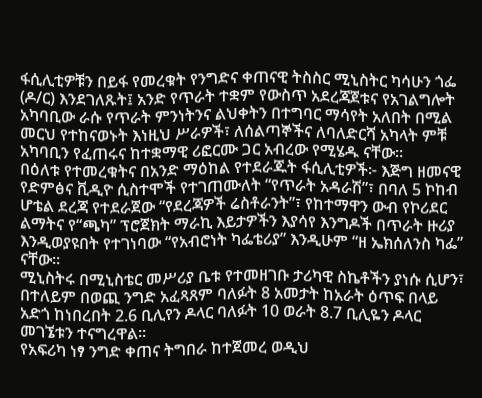ፋሲሊቲዎቹን በይፋ የመረቁት የንግድና ቀጠናዊ ትስስር ሚኒስትር ካሳሁን ጎፌ (ዶ/ር) እንደገለጹት፤ አንድ የጥራት ተቋም የውስጥ አደረጃጀቱና የአገልግሎት አካባቢው ራሱ የጥራት ምንነትንና ልህቀትን በተግባር ማሳየት አለበት በሚል መርህ የተከናወኑት እነዚህ ሥራዎች፣ ለሰልጣኞችና ለባለድርሻ አካላት ምቹ አካባቢን የፈጠሩና ከተቋማዊ ሪፎርሙ ጋር አብረው የሚሄዱ ናቸው።
በዕለቱ የተመረቁትና በአንድ ማዕከል የተደራጁት ፋሲሊቲዎች፦ እጅግ ዘመናዊ የድምፅና ቪዲዮ ሲስተሞች የተገጠሙለት “የጥራት አዳራሽ”፣ በባለ 5 ኮከብ ሆቴል ደረጃ የተደራጀው “የደረጃዎች ሬስቶራንት”፣ የከተማዋን ውብ የኮሪደር ልማትና የ“ጫካ” ፕሮጀክት ማራኪ እይታዎችን እያሳየ እንግዶች በጥራት ዙሪያ እንዲወያዩበት የተገነባው “የአብሮነት ካፌቴሪያ” እንዲሁም “ዘ ኤክሰለንስ ካፌ” ናቸው።
ሚኒስትሩ በሚኒስቴር መሥሪያ ቤቱ የተመዘገቡ ታሪካዊ ስኬቶችን ያነሱ ሲሆን፣ በተለይም በወጪ ንግድ አፈጻጸም ባለፉት 8 አመታት ከአራት ዕጥፍ በላይ አድጎ ከነበረበት 2.6 ቢሊየን ዶላር ባለፉት 10 ወራት 8.7 ቢሊዬን ዶላር መገኜቱን ተናግረዋል፡፡
የአፍሪካ ነፃ ንግድ ቀጠና ትግበራ ከተጀመረ ወዲህ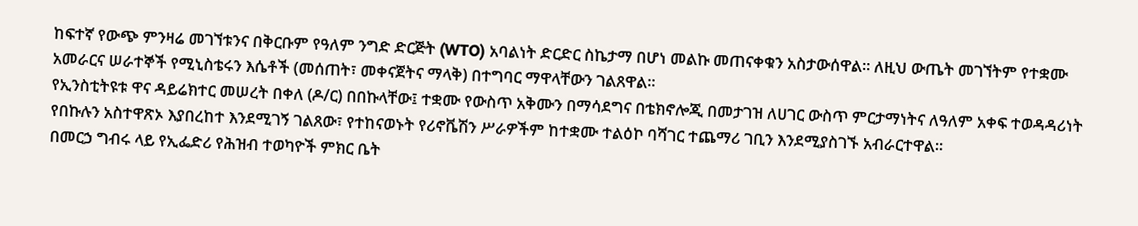ከፍተኛ የውጭ ምንዛሬ መገኘቱንና በቅርቡም የዓለም ንግድ ድርጅት (WTO) አባልነት ድርድር ስኬታማ በሆነ መልኩ መጠናቀቁን አስታውሰዋል። ለዚህ ውጤት መገኘትም የተቋሙ አመራርና ሠራተኞች የሚኒስቴሩን እሴቶች (መሰጠት፣ መቀናጀትና ማላቅ) በተግባር ማዋላቸውን ገልጸዋል።
የኢንስቲትዩቱ ዋና ዳይሬክተር መሠረት በቀለ (ዶ/ር) በበኩላቸው፤ ተቋሙ የውስጥ አቅሙን በማሳደግና በቴክኖሎጂ በመታገዝ ለሀገር ውስጥ ምርታማነትና ለዓለም አቀፍ ተወዳዳሪነት የበኩሉን አስተዋጽኦ እያበረከተ እንደሚገኝ ገልጸው፣ የተከናወኑት የሪኖቬሽን ሥራዎችም ከተቋሙ ተልዕኮ ባሻገር ተጨማሪ ገቢን እንደሚያስገኙ አብራርተዋል።
በመርኃ ግብሩ ላይ የኢፌድሪ የሕዝብ ተወካዮች ምክር ቤት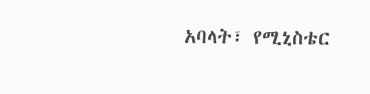አባላት፣ የሚኒስቴር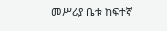መሥሪያ ቤቱ ከፍተኛ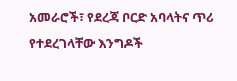አመራሮች፣ የደረጃ ቦርድ አባላትና ጥሪ የተደረገላቸው እንግዶች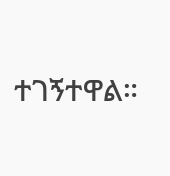ተገኝተዋል።